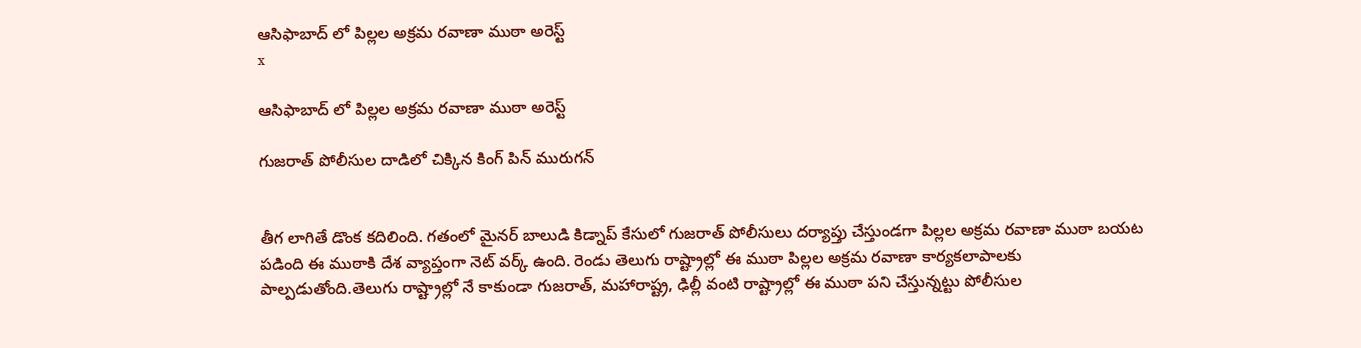ఆసిఫాబాద్ లో పిల్లల అక్రమ రవాణా ముఠా అరెస్ట్
x

ఆసిఫాబాద్ లో పిల్లల అక్రమ రవాణా ముఠా అరెస్ట్

గుజరాత్ పోలీసుల దాడిలో చిక్కిన కింగ్ పిన్ మురుగన్


తీగ లాగితే డొంక కదిలింది. గతంలో మైనర్ బాలుడి కిడ్నాప్ కేసులో గుజరాత్ పోలీసులు దర్యాప్తు చేస్తుండగా పిల్లల అక్రమ రవాణా ముఠా బయట పడింది ఈ ముఠాకి దేశ వ్యాప్తంగా నెట్ వర్క్ ఉంది. రెండు తెలుగు రాష్ట్రాల్లో ఈ ముఠా పిల్లల అక్రమ రవాణా కార్యకలాపాలకు పాల్పడుతోంది.తెలుగు రాష్ట్రాల్లో నే కాకుండా గుజరాత్, మహారాష్ట్ర, ఢిల్లీ వంటి రాష్ట్రాల్లో ఈ ముఠా పని చేస్తున్నట్టు పోలీసుల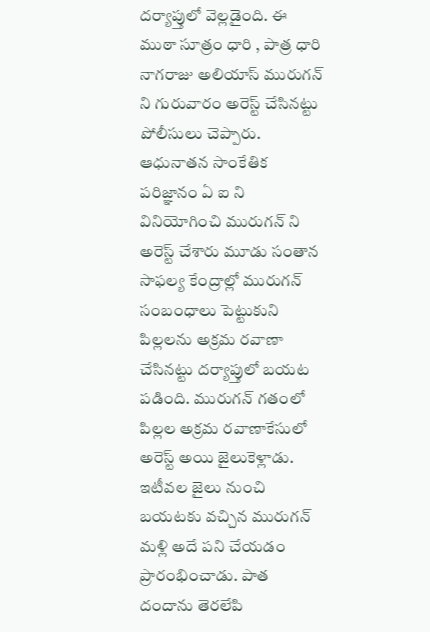దర్యాప్తులో వెల్లడైంది. ఈ ముఠా సూత్రం ధారి , పాత్ర ధారి నాగరాజు అలియాస్ మురుగన్ ని గురువారం అరెస్ట్ చేసినట్టు పోలీసులు చెప్పారు. ఆధునాతన సాంకేతిక పరిజ్ఞానం ఏ ఐ ని వినియోగించి మురుగన్ ని అరెస్ట్ చేశారు మూడు సంతాన సాఫల్య కేంద్రాల్లో మురుగన్ సంబంధాలు పెట్టుకుని పిల్లలను అక్రమ రవాణా చేసినట్టు దర్యాప్తులో బయట పడింది. మురుగన్ గతంలో పిల్లల అక్రమ రవాణాకేసులో అరెస్ట్ అయి జైలుకెళ్లాడు. ఇటీవల జైలు నుంచి బయటకు వచ్చిన మురుగన్ మళ్లి అదే పని చేయడం ప్రారంభించాడు. పాత దందాను తెరలేపి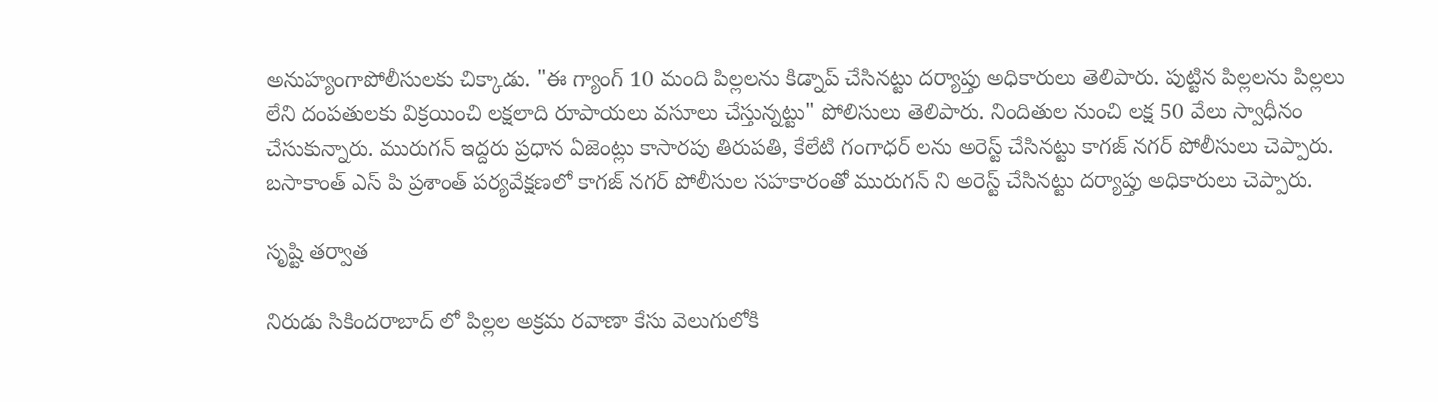అనుహ్యంగాపోలీసులకు చిక్కాడు. "ఈ గ్యాంగ్ 10 మంది పిల్లలను కిడ్నాప్ చేసినట్టు దర్యాప్తు అధికారులు తెలిపారు. పుట్టిన పిల్లలను పిల్లలు లేని దంపతులకు విక్రయించి లక్షలాది రూపాయలు వసూలు చేస్తున్నట్టు" పోలిసులు తెలిపారు. నిందితుల నుంచి లక్ష 50 వేలు స్వాధీనం చేసుకున్నారు. మురుగన్ ఇద్దరు ప్రధాన ఏజెంట్లు కాసారపు తిరుపతి, కేలేటి గంగాధర్ లను అరెస్ట్ చేసినట్టు కాగజ్ నగర్ పోలీసులు చెప్పారు. బసాకాంత్ ఎస్ పి ప్రశాంత్ పర్యవేక్షణలో కాగజ్ నగర్ పోలీసుల సహకారంతో మురుగన్ ని అరెస్ట్ చేసినట్టు దర్యాప్తు అధికారులు చెప్పారు.

సృష్టి తర్వాత

నిరుడు సికిందరాబాద్ లో పిల్లల అక్రమ రవాణా కేసు వెలుగులోకి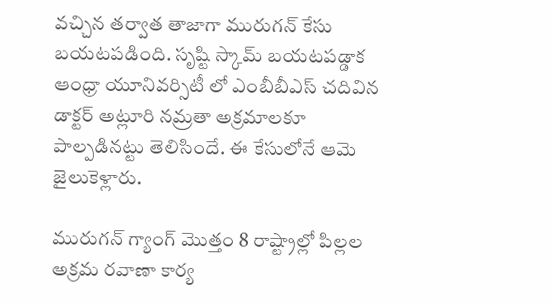వచ్చిన తర్వాత తాజాగా మురుగన్ కేసు బయటపడింది. సృష్టి స్కామ్ బయటపడ్డాక ఆంధ్రా యూనివర్సిటీ లో ఎంబీబీఎస్ చదివిన డాక్టర్ అట్లూరి నమ్రతా అక్రమాలకూ పాల్పడినట్టు తెలిసిందే. ఈ కేసులోనే ఆమె జైలుకెళ్లారు.

మురుగన్ గ్యాంగ్ మొత్తం 8 రాష్ట్రాల్లో పిల్లల అక్రమ రవాణా కార్య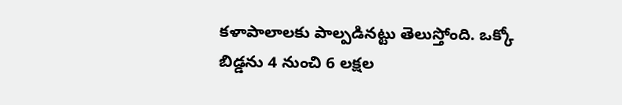కళాపాలాలకు పాల్పడినట్టు తెలుస్తోంది. ఒక్కో బిడ్డను 4 నుంచి 6 లక్షల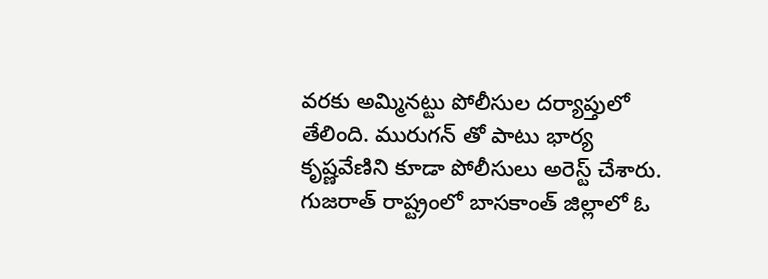వరకు అమ్మినట్టు పోలీసుల దర్యాప్తులో తేలింది. మురుగన్ తో పాటు భార్య కృష్ణవేణిని కూడా పోలీసులు అరెస్ట్ చేశారు. గుజరాత్ రాష్ట్రంలో బాసకాంత్ జిల్లాలో ఓ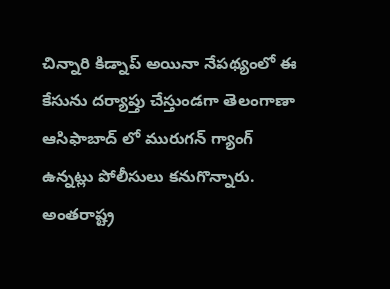చిన్నారి కిడ్నాప్ అయినా నేపథ్యంలో ఈ కేసును దర్యాప్తు చేస్తుండగా తెలంగాణా ఆసిఫాబాద్ లో మురుగన్ గ్యాంగ్ ఉన్నట్లు పోలీసులు కనుగొన్నారు. అంతరాష్ట్ర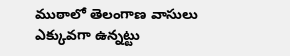ముఠాలో తెలంగాణ వాసులు ఎక్కువగా ఉన్నట్టు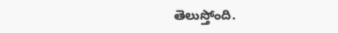తెలుస్తోంది.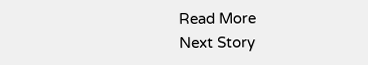Read More
Next Story